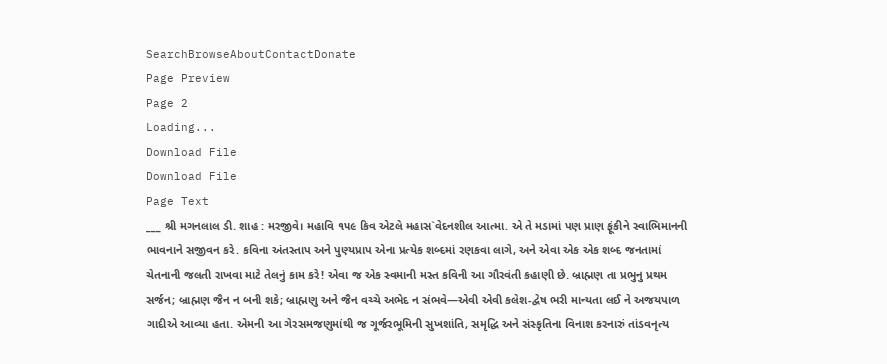SearchBrowseAboutContactDonate
Page Preview
Page 2
Loading...
Download File
Download File
Page Text
___ શ્રી મગનલાલ ડી. શાહ : મરજીવે। મહાવિ ૧૫૯ કિવ એટલે મહાસ`વેદનશીલ આત્મા. એ તે મડામાં પણ પ્રાણ ફૂંકીને સ્વાભિમાનની ભાવનાને સજીવન કરે. કવિના અંતસ્તાપ અને પુણ્યપ્રાપ એના પ્રત્યેક શબ્દમાં રણકવા લાગે, અને એવા એક એક શબ્દ જનતામાં ચેતનાની જલતી રાખવા માટે તેલનું કામ કરે! એવા જ એક સ્વમાની મસ્ત કવિની આ ગૌરવંતી કહાણી છે. બ્રાહ્મણ તા પ્રભુનુ પ્રથમ સર્જન; બ્રાહ્મણ જૈન ન બની શકે; બ્રાહ્મણુ અને જૈન વચ્ચે અભેદ ન સંભવે—એવી એવી કલેશ-દ્વેષ ભરી માન્યતા લઈ ને અજયપાળ ગાદીએ આવ્યા હતા. એમની આ ગેરસમજણુમાંથી જ ગૂર્જરભૂમિની સુખશાંતિ, સમૃદ્ધિ અને સંસ્કૃતિના વિનાશ કરનારું તાંડવનૃત્ય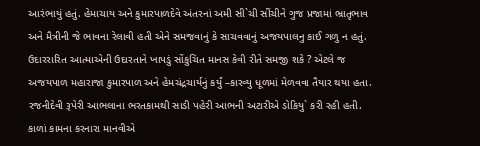આરંભાયું હતું. હેમાચાય અને કુમારપાળદેવે અંતરનાં અમી સી`ચી સીંચીને ગુજ પ્રજામાં ભ્રાતૃભાવ અને મૈત્રીની જે ભાવના રેલાવી હતી એને સમજવાનું કે સાચવવાનું અજયપાલનુ કાઈ ગળુ ન હતું. ઉદારરારિત આત્માએની ઉદારતાને ખાપડું સોંકુચિત માનસ કેવી રીતે સમજી શકે ? એટલે જ અજયપાળ મહારાજા કુમારપાળ અને હેમચંદ્રચાર્યનું કર્યું –કારવ્યુ ધૂળમાં મેળવવા તૈયાર થયા હતા. રજનીદેવી રૂપેરી આભલાના ભરતકામથી સાડી પહેરી આભની અટારીએ ડોકિયુ` કરી રહી હતી. કાળાં કામના કરનારા માનવીએ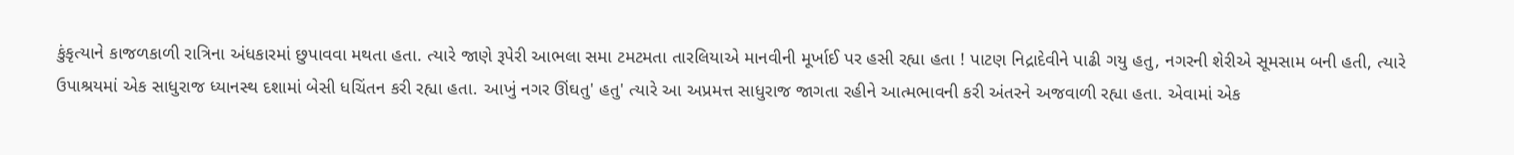કુંકૃત્યાને કાજળકાળી રાત્રિના અંધકારમાં છુપાવવા મથતા હતા. ત્યારે જાણે રૂપેરી આભલા સમા ટમટમતા તારલિયાએ માનવીની મૂર્ખાઈ પર હસી રહ્યા હતા ! પાટણ નિદ્રાદેવીને પાઢી ગયુ હતુ, નગરની શેરીએ સૂમસામ બની હતી, ત્યારે ઉપાશ્રયમાં એક સાધુરાજ ધ્યાનસ્થ દશામાં બેસી ધચિંતન કરી રહ્યા હતા. આખું નગર ઊંઘતુ' હતુ' ત્યારે આ અપ્રમત્ત સાધુરાજ જાગતા રહીને આત્મભાવની કરી અંતરને અજવાળી રહ્યા હતા. એવામાં એક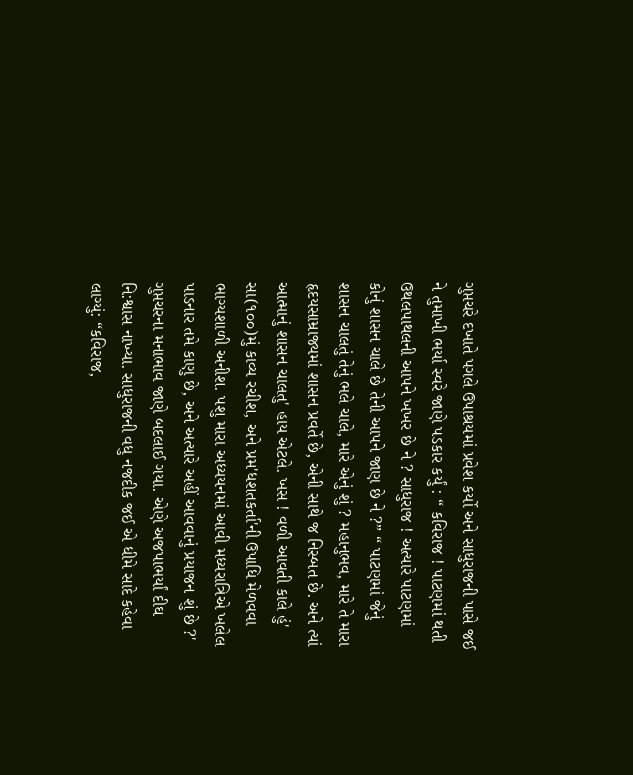ગુપ્તચરે દખાતે પગલે ઉપાશ્રયમાં પ્રવેશ કર્યો અને સાધુરાજની પાસે જઈ ને તુમાખી ભર્યા સ્વરે જાણે પડકાર કર્યું : “ કવિરાજ ! પાટણમાં થતી ઉથલપાથલની આપને ખખર છે ને ? સાધુરાજ ! અત્યારે પાટણમાં કોનું શાસન ચાલે છે તેની આપને જાણ છે ને ?” “ પાટણમાં જેનું શાસન ચાલતું તેનું ભલે ચાલે, મારે એનું શું ? મહાનુભવ, મારે તે મારા હૃદયસામ્રાજ્યમાં શાસન પ્રવર્તે છે, એની સાથે જ નિસ્બત છે. અને ત્યાં આત્માનું શાસન ચાલતુ' હાય એટલે. ખસ ! વળી આવતી કાલે હું' સા(૧૦૦)મું કાવ્ય રચીશ, અને પ્રમ'ધશતકર્તા'ની ઉપાધિ મેળવવા ભાગ્યશાળી અનીશ. પશુ મારા અધ્યયનમાં આવી મધ્યરાત્રિએ ખલેલ પાડનાર તમે કાણુ છે, અને અત્યારે અહીં આવવાનું પ્રયાજન શું છે ?' ગુપ્તચરના મનાભાવ જાણે બદલાઈ ગયા. એણે અજપાભર્યાં દીઘ નિ:શ્વાસ નાખ્યા. સાધુરાજની વધુ નજદીક જઈ એ ધીમે સાદે કહેવા લાગ્યું: “કવિરાજ,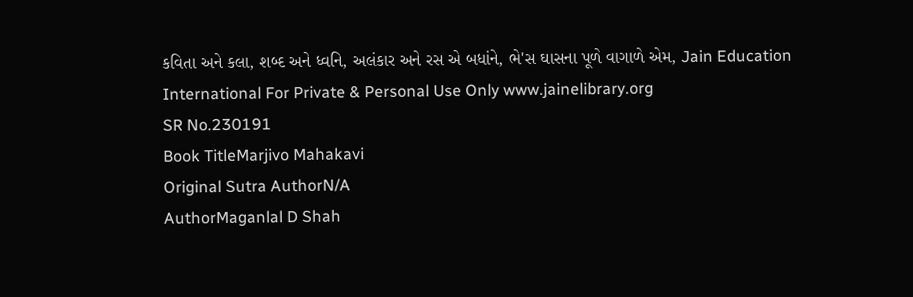કવિતા અને કલા, શબ્દ અને ધ્વનિ, અલંકાર અને રસ એ બધાંને, ભે'સ ઘાસના પૂળે વાગાળે એમ, Jain Education International For Private & Personal Use Only www.jainelibrary.org
SR No.230191
Book TitleMarjivo Mahakavi
Original Sutra AuthorN/A
AuthorMaganlal D Shah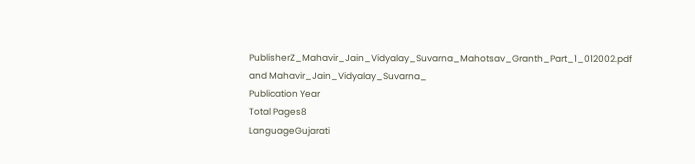PublisherZ_Mahavir_Jain_Vidyalay_Suvarna_Mahotsav_Granth_Part_1_012002.pdf and Mahavir_Jain_Vidyalay_Suvarna_
Publication Year
Total Pages8
LanguageGujarati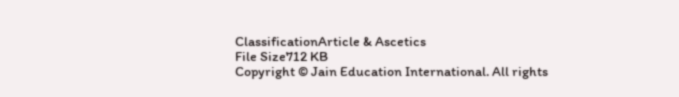ClassificationArticle & Ascetics
File Size712 KB
Copyright © Jain Education International. All rights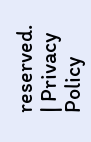reserved. | Privacy Policy